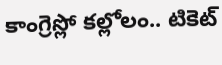కాంగ్రెస్లో కల్లోలం.. టికెట్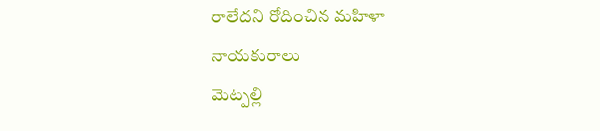రాలేదని రోదించిన మహిళా నాయకురాలు
మెట్పల్లి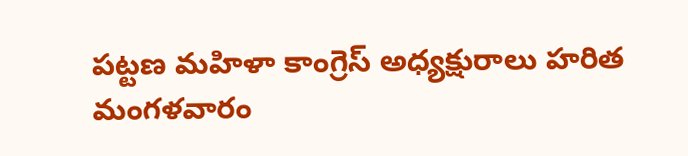పట్టణ మహిళా కాంగ్రెస్ అధ్యక్షురాలు హరిత మంగళవారం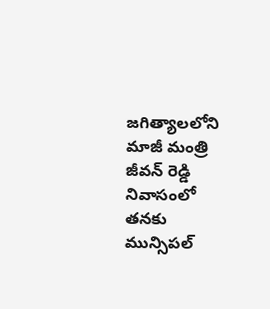జగిత్యాలలోని మాజీ మంత్రి జీవన్ రెడ్డి నివాసంలో తనకు మున్సిపల్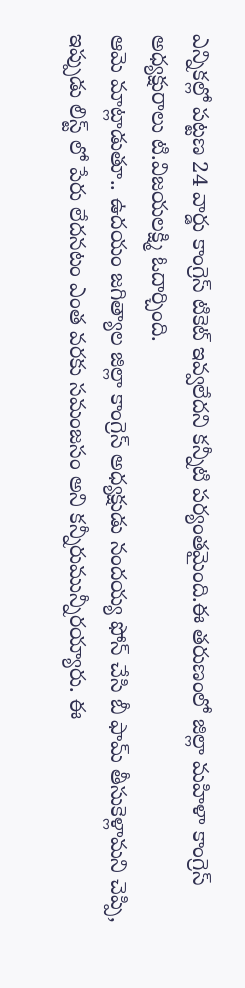ఎన్నికల్లో పట్టణ 24 వార్డు కాంగ్రెస్ టికెట్ ఇవ్వలేదని కన్నీటి పర్యంతమైంది.ఈ తరుణంలో జిల్లా మహిళా కాంగ్రెస్ అధ్యక్షురాలు టి.విజయలక్ష్మి ఓదార్చింది.
ఆమె మాట్లాడుతూ.. ఉదయం జగిత్యాల జిల్లా కాంగ్రెస్ అధ్యక్షుడు నందయ్య ఫోన్ చేసి బీ ఫామ్ తీసుకెళ్లామని చెప్పి, ఇప్పుడు లిస్ట్ లో పేరు లేదనటం ఎంత వరకు సమంజసం అని కన్నీరుమున్నీరయ్యారు. ఈ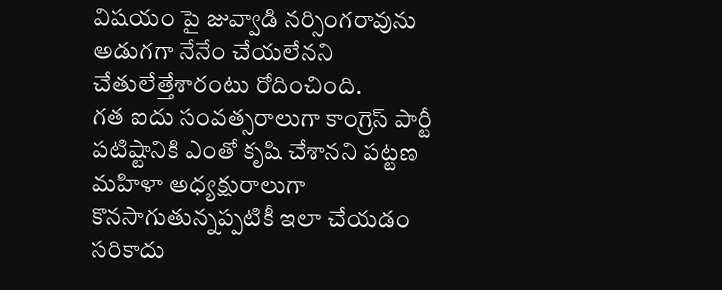విషయం పై జువ్వాడి నర్సింగరావును అడుగగా నేనేం చేయలేనని చేతులేత్తేశారంటు రోదించింది.
గత ఐదు సంవత్సరాలుగా కాంగ్రెస్ పార్టీ పటిష్టానికి ఎంతో కృషి చేశానని పట్టణ మహిళా అధ్యక్షురాలుగా కొనసాగుతున్నప్పటికీ ఇలా చేయడం సరికాదు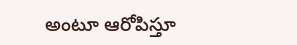అంటూ ఆరోపిస్తూ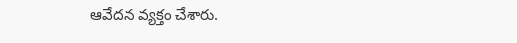ఆవేదన వ్యక్తం చేశారు.